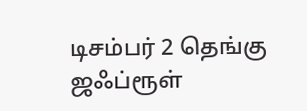டிசம்பர் 2 தெங்கு ஜஃப்ரூள்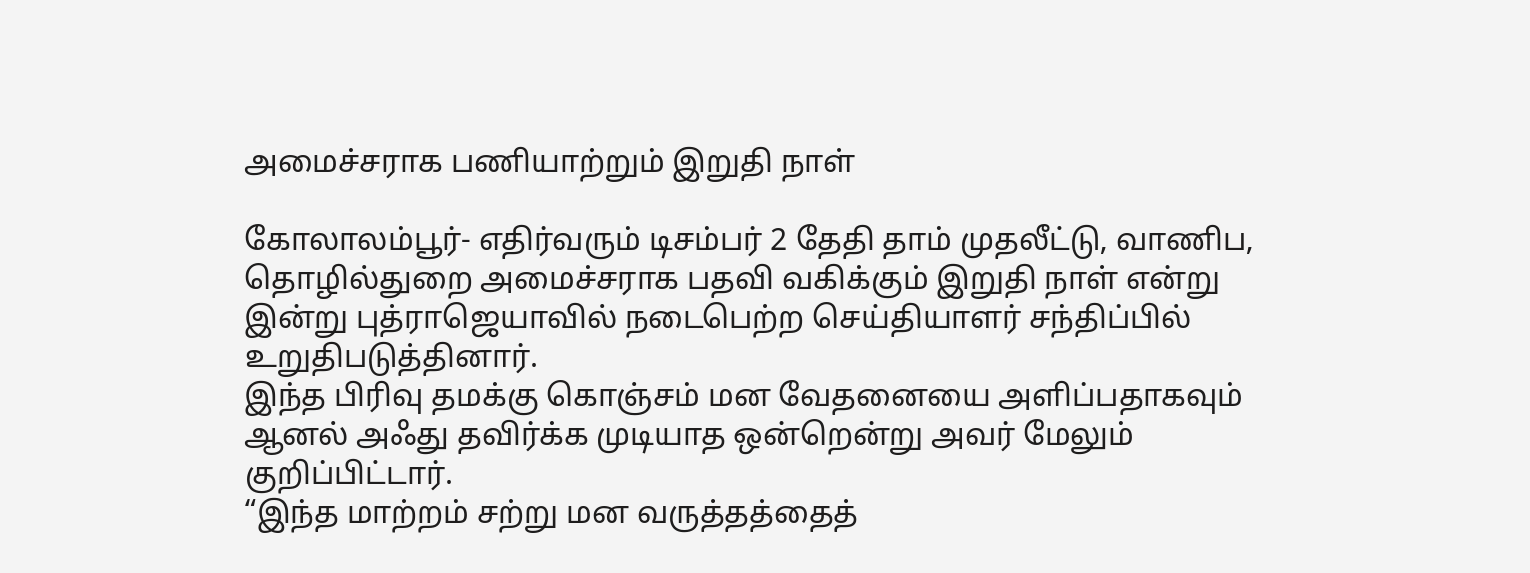அமைச்சராக பணியாற்றும் இறுதி நாள்

கோலாலம்பூர்- எதிர்வரும் டிசம்பர் 2 தேதி தாம் முதலீட்டு, வாணிப, தொழில்துறை அமைச்சராக பதவி வகிக்கும் இறுதி நாள் என்று இன்று புத்ராஜெயாவில் நடைபெற்ற செய்தியாளர் சந்திப்பில் உறுதிபடுத்தினார்.
இந்த பிரிவு தமக்கு கொஞ்சம் மன வேதனையை அளிப்பதாகவும் ஆனல் அஃது தவிர்க்க முடியாத ஒன்றென்று அவர் மேலும் குறிப்பிட்டார்.
“இந்த மாற்றம் சற்று மன வருத்தத்தைத்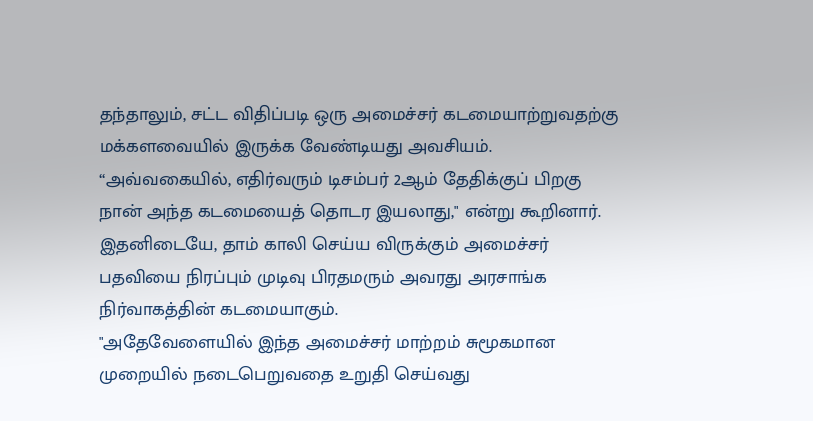தந்தாலும், சட்ட விதிப்படி ஒரு அமைச்சர் கடமையாற்றுவதற்கு மக்களவையில் இருக்க வேண்டியது அவசியம்.
“அவ்வகையில், எதிர்வரும் டிசம்பர் 2ஆம் தேதிக்குப் பிறகு நான் அந்த கடமையைத் தொடர இயலாது," என்று கூறினார்.
இதனிடையே, தாம் காலி செய்ய விருக்கும் அமைச்சர் பதவியை நிரப்பும் முடிவு பிரதமரும் அவரது அரசாங்க நிர்வாகத்தின் கடமையாகும்.
"அதேவேளையில் இந்த அமைச்சர் மாற்றம் சுமூகமான முறையில் நடைபெறுவதை உறுதி செய்வது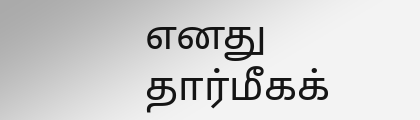எனது தார்மீகக்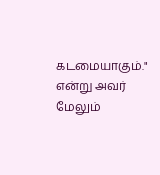கடமையாகும்." என்று அவர் மேலும்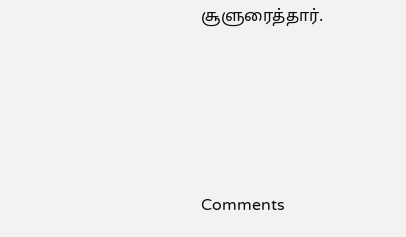சூளுரைத்தார்.





Comments